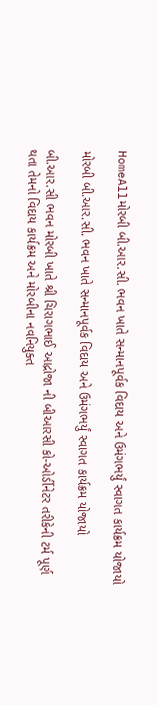HomeAllમોરબી બી.આર.સી. ભવન ખાતે સન્માનપૂર્વક વિદાય અને ઉમંગભર્યું સ્વાગત કાર્યક્રમ યોજાયો

મોરબી બી.આર.સી. ભવન ખાતે સન્માનપૂર્વક વિદાય અને ઉમંગભર્યું સ્વાગત કાર્યક્રમ યોજાયો

બી.આર.સી ભવન મોરબી ખાતે શ્રી ચિરાગભાઈ આદ્રોજા ની બીઆરસી કો-ઓર્ડીનેટર તરીકેની ટર્મ પૂર્ણ થતા તેમનો વિદાય કાર્યક્રમ અને મોરબીના નવનિયુક્ત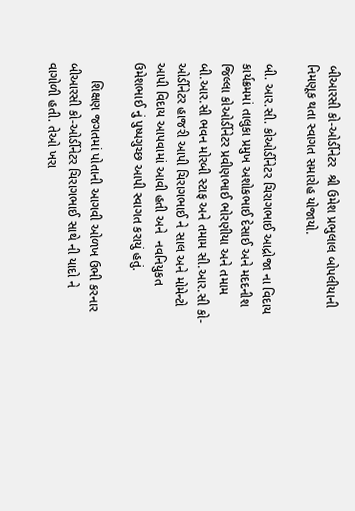બીઆરસી કો-ઓર્ડીનેટર  શ્રી ઉમેશ પ્રભુલાલ બોપલીયાની  નિમણૂક થતા સ્વાગત સમારોહ યોજાયો.

બી. આર.સી. કોઓર્ડીનેટર ચિરાગભાઈ આદ્રોજા ના વિદાય કાર્યક્રમમાં તાલુકા પ્રમુખ અશોકભાઈ દેસાઈ અને મદદનીશ જિલ્લા કોઓર્ડીનેટર પ્રવીણભાઈ ભોરણીયા અને તમામ બી.આર.સી ભવન મોરબી સ્ટાફ અને તમામ સી.આર.સી કો-ઓર્ડીનેટર હાજરી આપી ચિરાગભાઈ ને સાલ અને મોમેન્ટો આપી વિદાય આપવામાં આવી હતી અને  નવનિયુકત  ઉમેશભાઈ નું પુષ્પગુચ્છ આપી સ્વાગત કરાયું હતું.

     શિક્ષણ જગતમાં પોતાની આગવી ઓળખ ઉભી કરનાર બીઆરસી કો-ઓર્ડીનેટર ચિરાગભાઈ સાથે ની યાદો ને વાગોળી હતી. તેઓ ખરા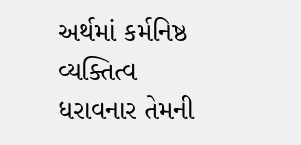અર્થમાં કર્મનિષ્ઠ વ્યક્તિત્વ ધરાવનાર તેમની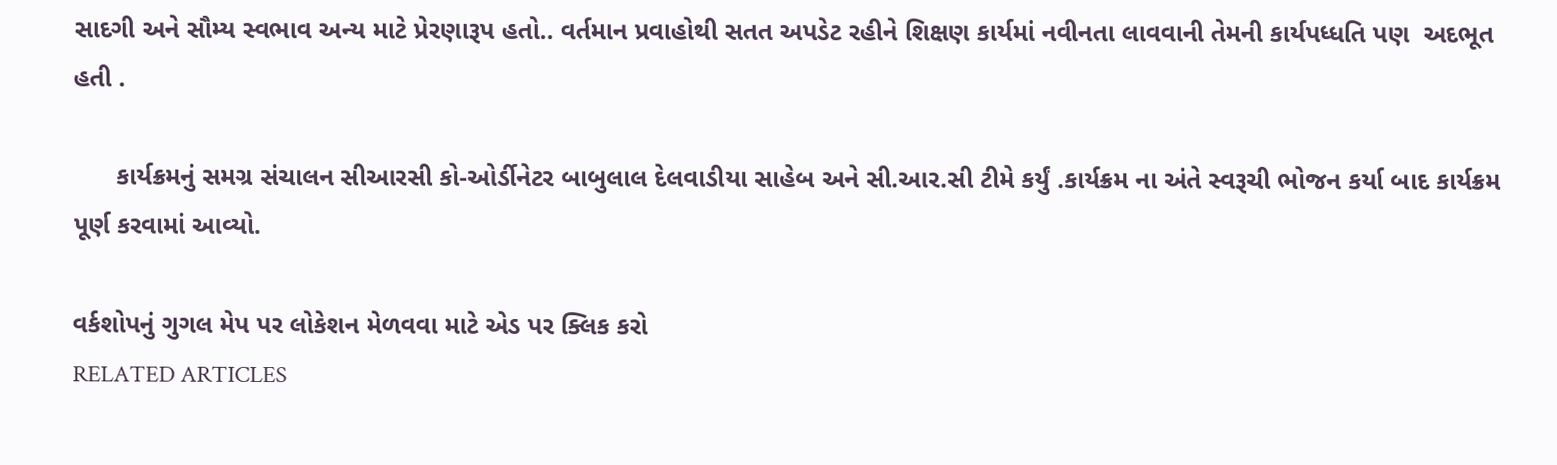સાદગી અને સૌમ્ય સ્વભાવ અન્ય માટે પ્રેરણારૂપ હતો.. વર્તમાન પ્રવાહોથી સતત અપડેટ રહીને શિક્ષણ કાર્યમાં નવીનતા લાવવાની તેમની કાર્યપધ્ધતિ પણ  અદભૂત હતી .

      કાર્યક્રમનું સમગ્ર સંચાલન સીઆરસી કો-ઓર્ડીનેટર બાબુલાલ દેલવાડીયા સાહેબ અને સી.આર.સી ટીમે કર્યું .કાર્યક્રમ ના અંતે સ્વરૂચી ભોજન કર્યા બાદ કાર્યક્રમ પૂર્ણ કરવામાં આવ્યો.

વર્કશોપનું ગુગલ મેપ પર લોકેશન મેળવવા માટે એડ પર ક્લિક કરો
RELATED ARTICLES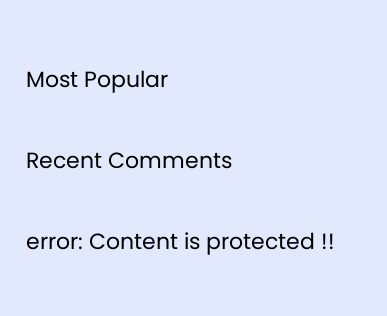Most Popular

Recent Comments

error: Content is protected !!